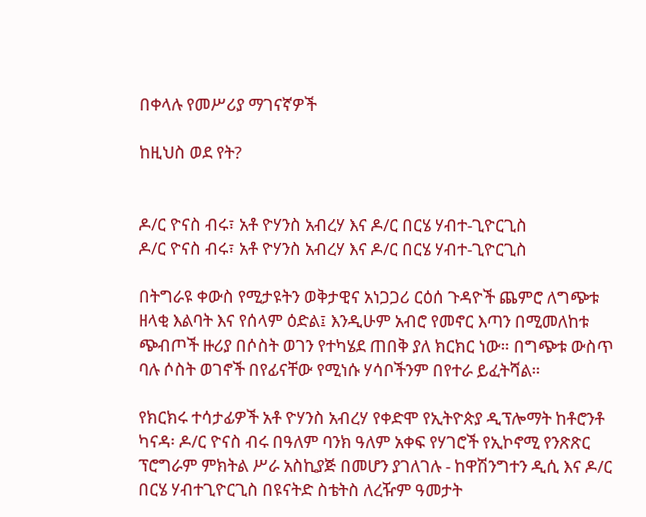በቀላሉ የመሥሪያ ማገናኛዎች

ከዚህስ ወደ የት?


ዶ/ር ዮናስ ብሩ፣ አቶ ዮሃንስ አብረሃ እና ዶ/ር በርሄ ሃብተ-ጊዮርጊስ
ዶ/ር ዮናስ ብሩ፣ አቶ ዮሃንስ አብረሃ እና ዶ/ር በርሄ ሃብተ-ጊዮርጊስ

በትግራዩ ቀውስ የሚታዩትን ወቅታዊና አነጋጋሪ ርዕሰ ጉዳዮች ጨምሮ ለግጭቱ ዘላቂ እልባት እና የሰላም ዕድል፤ እንዲሁም አብሮ የመኖር እጣን በሚመለከቱ ጭብጦች ዙሪያ በሶስት ወገን የተካሄደ ጠበቅ ያለ ክርክር ነው። በግጭቱ ውስጥ ባሉ ሶስት ወገኖች በየፊናቸው የሚነሱ ሃሳቦችንም በየተራ ይፈትሻል።

የክርክሩ ተሳታፊዎች አቶ ዮሃንስ አብረሃ የቀድሞ የኢትዮጵያ ዲፕሎማት ከቶሮንቶ ካናዳ፡ ዶ/ር ዮናስ ብሩ በዓለም ባንክ ዓለም አቀፍ የሃገሮች የኢኮኖሚ የንጽጽር ፕሮግራም ምክትል ሥራ አስኪያጅ በመሆን ያገለገሉ - ከዋሽንግተን ዲሲ እና ዶ/ር በርሄ ሃብተጊዮርጊስ በዩናትድ ስቴትስ ለረዥም ዓመታት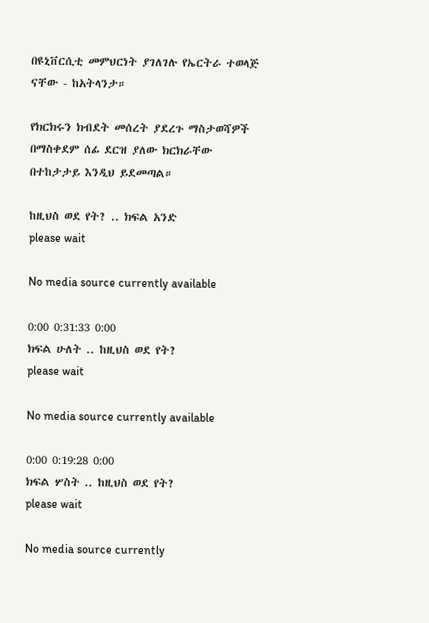በዩኒቨርሲቲ መምህርነት ያገለገሉ የኤርትራ ተወላጅ ናቸው - ከአትላንታ።

የክርክሩን ክብደት መሰረት ያደረጉ ማስታወሻዎች በማስቀደም ሰፊ ደርዝ ያለው ክርክራቸው በተከታታይ እንዲህ ይደመጣል።

ከዚህስ ወደ የት? .. ክፍል አንድ
please wait

No media source currently available

0:00 0:31:33 0:00
ክፍል ሁለት .. ከዚህስ ወደ የት?
please wait

No media source currently available

0:00 0:19:28 0:00
ክፍል ሦስት .. ከዚህስ ወደ የት?
please wait

No media source currently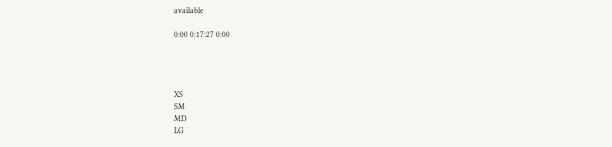available

0:00 0:17:27 0:00




XS
SM
MD
LG